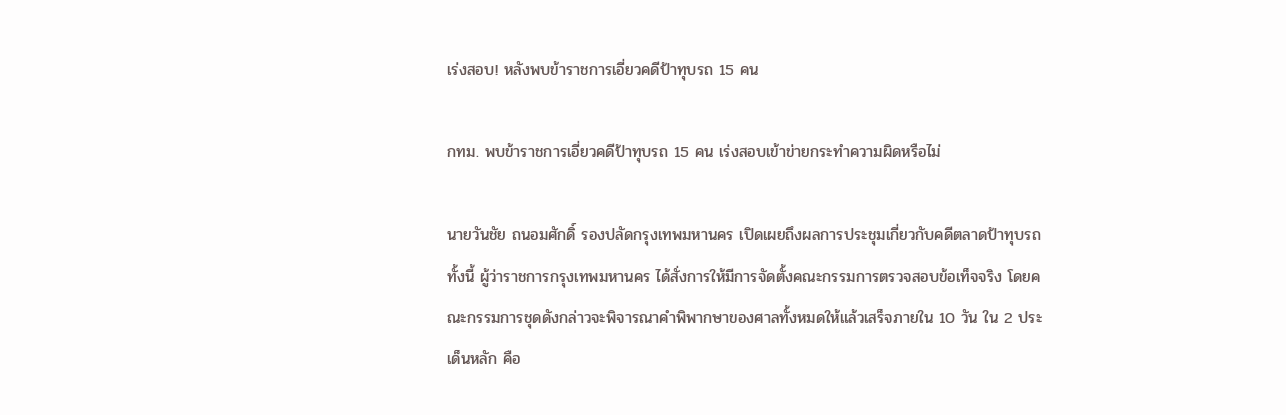เร่งสอบ! หลังพบข้าราชการเอี่ยวคดีป้าทุบรถ 15 คน

กทม. พบข้าราชการเอี่ยวคดีป้าทุบรถ 15 คน เร่งสอบเข้าข่ายกระทำความผิดหรือไม่

นายวันชัย ถนอมศักดิ์ รองปลัดกรุงเทพมหานคร เปิดเผยถึงผลการประชุมเกี่ยวกับคดีตลาดป้าทุบรถ ทั้งนี้ ผู้ว่าราชการกรุงเทพมหานคร ได้สั่งการให้มีการจัดตั้งคณะกรรมการตรวจสอบข้อเท็จจริง โดยคณะกรรมการชุดดังกล่าวจะพิจารณาคำพิพากษาของศาลทั้งหมดให้แล้วเสร็จภายใน 10 วัน ใน 2 ประเด็นหลัก คือ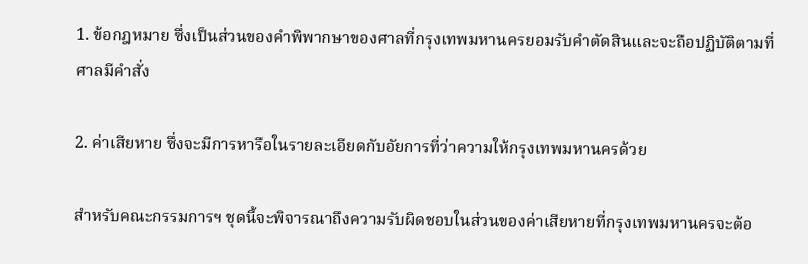1. ข้อกฎหมาย ซึ่งเป็นส่วนของคำพิพากษาของศาลที่กรุงเทพมหานครยอมรับคำตัดสินและจะถือปฏิบัติตามที่ศาลมีคำสั่ง

2. ค่าเสียหาย ซึ่งจะมีการหารือในรายละเอียดกับอัยการที่ว่าความให้กรุงเทพมหานครด้วย

สำหรับคณะกรรมการฯ ชุดนี้จะพิจารณาถึงความรับผิดชอบในส่วนของค่าเสียหายที่กรุงเทพมหานครจะต้อ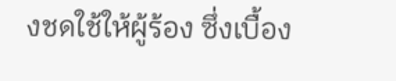งชดใช้ให้ผู้ร้อง ซึ่งเบื้อง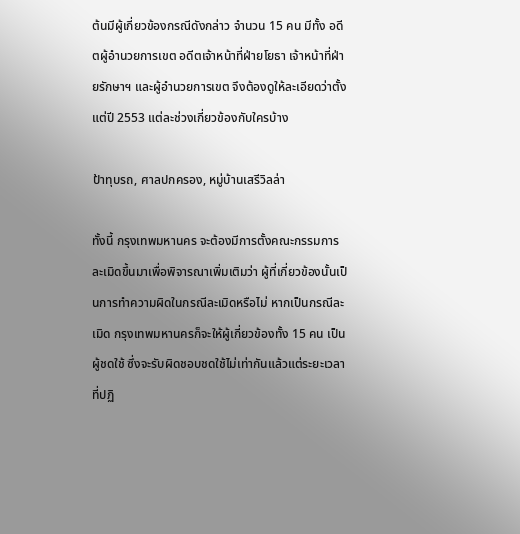ต้นมีผู้เกี่ยวข้องกรณีดังกล่าว จำนวน 15 คน มีทั้ง อดีตผู้อำนวยการเขต อดีตเจ้าหน้าที่ฝ่ายโยธา เจ้าหน้าที่ฝ่ายรักษาฯ และผู้อำนวยการเขต จึงต้องดูให้ละเอียดว่าตั้งแต่ปี 2553 แต่ละช่วงเกี่ยวข้องกับใครบ้าง

ป้าทุบรถ, ศาลปกครอง, หมู่บ้านเสรีวิลล่า

ทั้งนี้ กรุงเทพมหานคร จะต้องมีการตั้งคณะกรรมการละเมิดขึ้นมาเพื่อพิจารณาเพิ่มเติมว่า ผู้ที่เกี่ยวข้องนั้นเป็นการทำความผิดในกรณีละเมิดหรือไม่ หากเป็นกรณีละเมิด กรุงเทพมหานครก็จะให้ผู้เกี่ยวข้องทั้ง 15 คน เป็นผู้ชดใช้ ซึ่งจะรับผิดชอบชดใช้ไม่เท่ากันแล้วแต่ระยะเวลาที่ปฏิ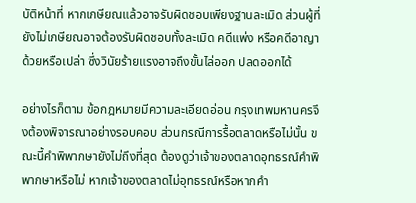บัติหน้าที่ หากเกษียณแล้วอาจรับผิดชอบเพียงฐานละเมิด ส่วนผู้ที่ยังไม่เกษียณอาจต้องรับผิดชอบทั้งละเมิด คดีแพ่ง หรือคดีอาญาด้วยหรือเปล่า ซึ่งวินัยร้ายแรงอาจถึงขั้นไล่ออก ปลดออกได้

อย่างไรก็ตาม ข้อกฎหมายมีความละเอียดอ่อน กรุงเทพมหานครจึงต้องพิจารณาอย่างรอบคอบ ส่วนกรณีการรื้อตลาดหรือไม่นั้น ขณะนี้คำพิพากษายังไม่ถึงที่สุด ต้องดูว่าเจ้าของตลาดอุทธรณ์คำพิพากษาหรือไม่ หากเจ้าของตลาดไม่อุทธรณ์หรือหากคำ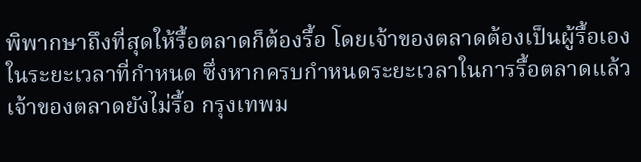พิพากษาถึงที่สุดให้รื้อตลาดก็ต้องรื้อ โดยเจ้าของตลาดต้องเป็นผู้รื้อเองในระยะเวลาที่กำหนด ซึ่งหากครบกำหนดระยะเวลาในการรื้อตลาดแล้วเจ้าของตลาดยังไม่รื้อ กรุงเทพม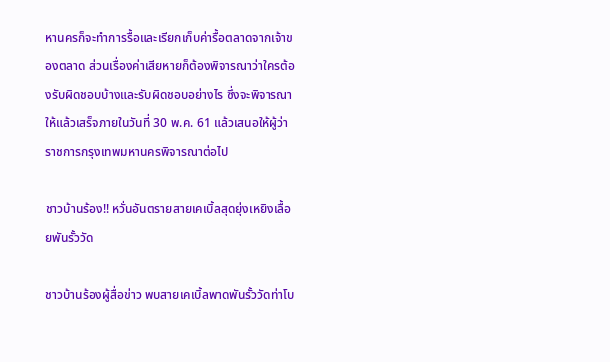หานครก็จะทำการรื้อและเรียกเก็บค่ารื้อตลาดจากเจ้าของตลาด ส่วนเรื่องค่าเสียหายก็ต้องพิจารณาว่าใครต้องรับผิดชอบบ้างและรับผิดชอบอย่างไร ซึ่งจะพิจารณาให้แล้วเสร็จภายในวันที่ 30 พ.ค. 61 แล้วเสนอให้ผู้ว่าราชการกรุงเทพมหานครพิจารณาต่อไป

ชาวบ้านร้อง!! หวั่นอันตรายสายเคเบิ้ลสุดยุ่งเหยิงเลื้อยพันรั้ววัด

ชาวบ้านร้องผู้สื่อข่าว พบสายเคเบิ้ลพาดพันรั้ววัดท่าโบ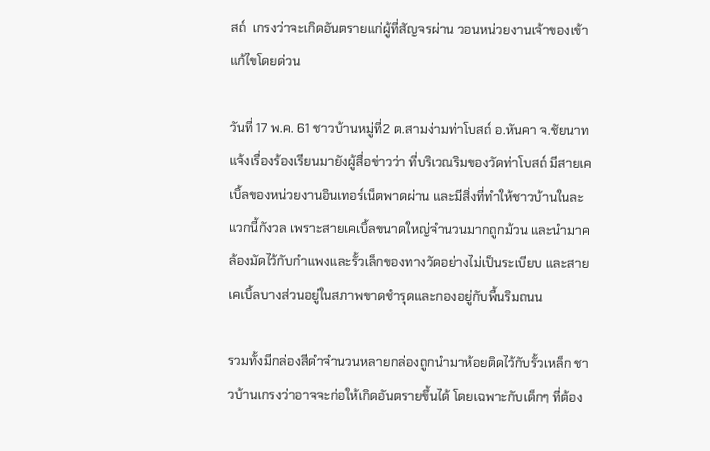สถ์  เกรงว่าจะเกิดอันตรายแก่ผู้ที่สัญจรผ่าน วอนหน่วยงานเจ้าของเข้าแก้ไขโดยด่วน

วันที่ 17 พ.ค. 61 ชาวบ้านหมู่ที่2 ต.สามง่ามท่าโบสถ์ อ.หันคา จ.ชัยนาท แจ้งเรื่องร้องเรียนมายังผู้สื่อข่าวว่า ที่บริเวณริมของวัดท่าโบสถ์ มีสายเคเบิ้ลของหน่วยงานอินเทอร์เน็ตพาดผ่าน และมีสิ่งที่ทำให้ชาวบ้านในละแวกนี้กังวล เพราะสายเคเบิ้ลขนาดใหญ่จำนวนมากถูกม้วน และนำมาคล้องมัดไว้กับกำแพงและรั้วเล็กของทางวัดอย่างไม่เป็นระเบียบ และสายเคเบิ้ลบางส่วนอยู่ในสภาพขาดชำรุดและกองอยู่กับพื้นริมถนน

รวมทั้งมีกล่องสีดำจำนวนหลายกล่องถูกนำมาห้อยติดไว้กับรั้วเหล็ก ชาวบ้านเกรงว่าอาจจะก่อให้เกิดอันตรายขึ้นได้ โดยเฉพาะกับเด็กๆ ที่ต้อง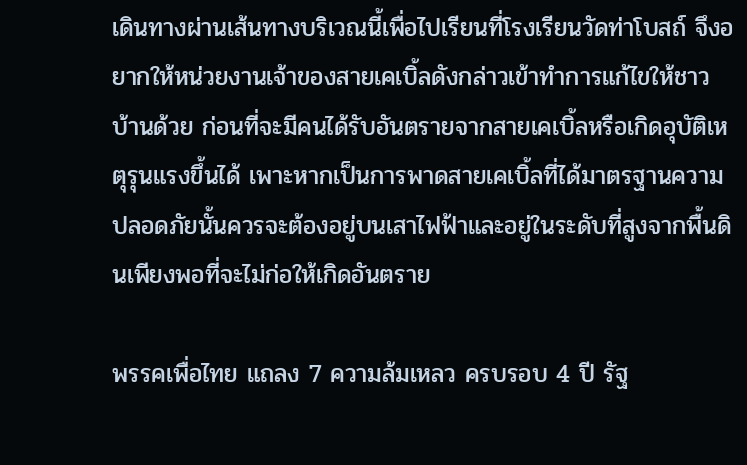เดินทางผ่านเส้นทางบริเวณนี้เพื่อไปเรียนที่โรงเรียนวัดท่าโบสถ์ จึงอยากให้หน่วยงานเจ้าของสายเคเบิ้ลดังกล่าวเข้าทำการแก้ไขให้ชาวบ้านด้วย ก่อนที่จะมีคนได้รับอันตรายจากสายเคเบิ้ลหรือเกิดอุบัติเหตุรุนแรงขึ้นได้ เพาะหากเป็นการพาดสายเคเบิ้ลที่ได้มาตรฐานความปลอดภัยนั้นควรจะต้องอยู่บนเสาไฟฟ้าและอยู่ในระดับที่สูงจากพื้นดินเพียงพอที่จะไม่ก่อให้เกิดอันตราย

พรรคเพื่อไทย แถลง 7 ความล้มเหลว ครบรอบ 4 ปี รัฐ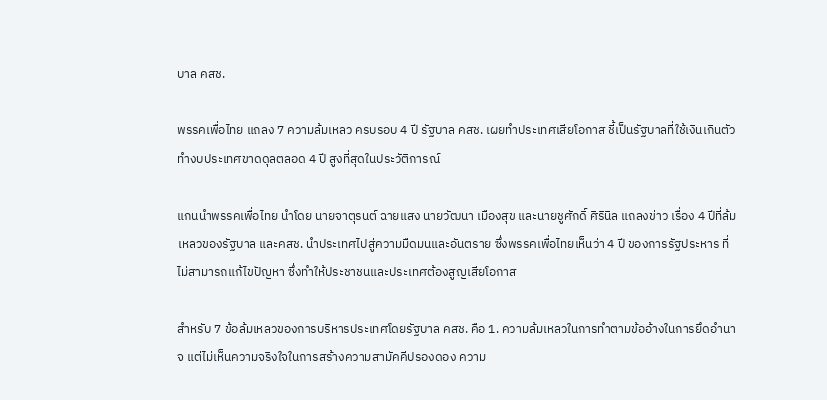บาล คสช.

พรรคเพื่อไทย แถลง 7 ความล้มเหลว ครบรอบ 4 ปี รัฐบาล คสช. เผยทำประเทศเสียโอกาส ชี้เป็นรัฐบาลที่ใช้เงินเกินตัว ทำงบประเทศขาดดุลตลอด 4 ปี สูงที่สุดในประวัติการณ์

แกนนำพรรคเพื่อไทย นำโดย นายจาตุรนต์ ฉายแสง นายวัฒนา เมืองสุข และนายชูศักดิ์ ศิรินิล แถลงข่าว เรื่อง 4 ปีที่ล้มเหลวของรัฐบาล และคสช. นำประเทศไปสู่ความมืดมนและอันตราย ซึ่งพรรคเพื่อไทยเห็นว่า 4 ปี ของการรัฐประหาร ที่ไม่สามารถแก้ไขปัญหา ซึ่งทำให้ประชาชนและประเทศต้องสูญเสียโอกาส

สำหรับ 7 ข้อล้มเหลวของการบริหารประเทศโดยรัฐบาล คสช. คือ 1. ความล้มเหลวในการทำตามข้ออ้างในการยึดอำนาจ แต่ไม่เห็นความจริงใจในการสร้างความสามัคคีปรองดอง ความ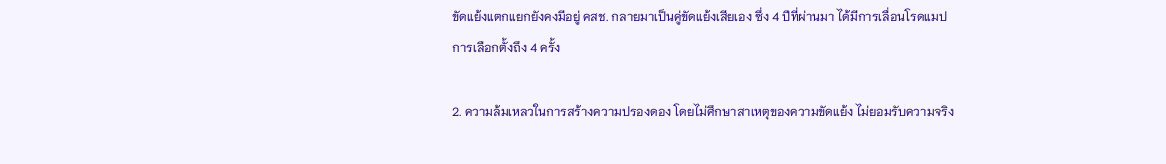ขัดแย้งแตกแยกยังคงมีอยู่ คสช. กลายมาเป็นคู่ขัดแย้งเสียเอง ซึ่ง 4 ปีที่ผ่านมา ได้มีการเลื่อนโรดแมปการเลือกตั้งถึง 4 ครั้ง

2. ความล้มเหลวในการสร้างความปรองดอง โดยไม่ศึกษาสาเหตุของความขัดแย้ง ไม่ยอมรับความจริง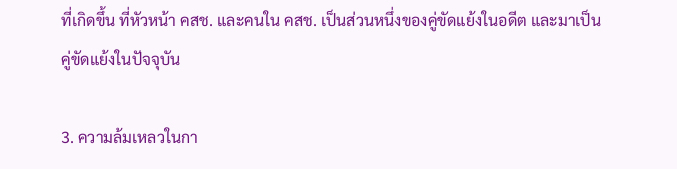ที่เกิดขึ้น ที่หัวหน้า คสช. และคนใน คสช. เป็นส่วนหนึ่งของคู่ขัดแย้งในอดีต และมาเป็นคู่ขัดแย้งในปัจจุบัน

3. ความล้มเหลวในกา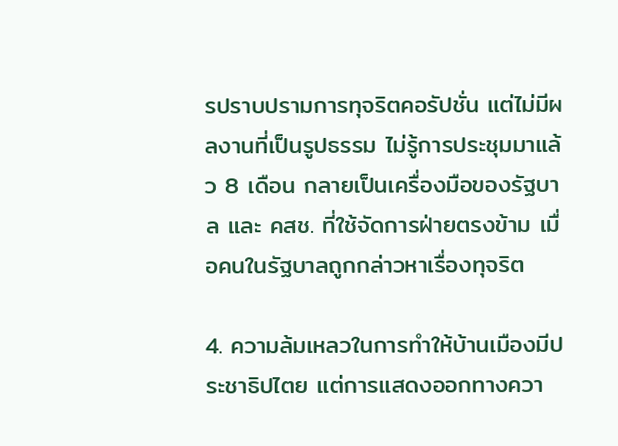รปราบปรามการทุจริตคอรัปชั่น แต่ไม่มีผลงานที่เป็นรูปธรรม ไม่รู้การประชุมมาแล้ว 8 เดือน กลายเป็นเครื่องมือของรัฐบาล และ คสช. ที่ใช้จัดการฝ่ายตรงข้าม เมื่อคนในรัฐบาลถูกกล่าวหาเรื่องทุจริต

4. ความล้มเหลวในการทำให้บ้านเมืองมีประชาธิปไตย แต่การแสดงออกทางควา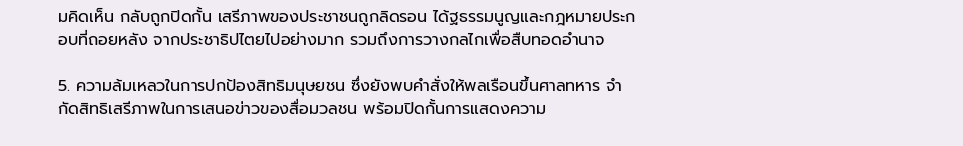มคิดเห็น กลับถูกปิดกั้น เสรีภาพของประชาชนถูกลิดรอน ได้ฐธรรมนูญและกฎหมายประกอบที่ถอยหลัง จากประชาธิปไตยไปอย่างมาก รวมถึงการวางกลไกเพื่อสืบทอดอำนาจ

5. ความล้มเหลวในการปกป้องสิทธิมนุษยชน ซึ่งยังพบคำสั่งให้พลเรือนขึ้นศาลทหาร จำกัดสิทธิเสรีภาพในการเสนอข่าวของสื่อมวลชน พร้อมปิดกั้นการแสดงความ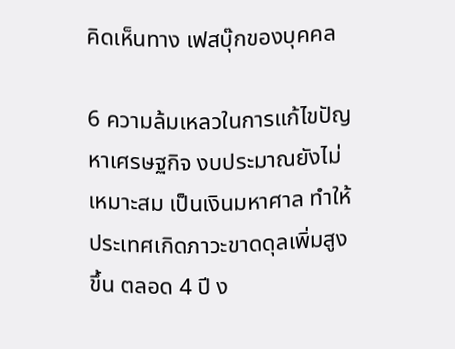คิดเห็นทาง เฟสบุ๊กของบุคคล

6 ความล้มเหลวในการแก้ไขปัญหาเศรษฐกิจ งบประมาณยังไม่เหมาะสม เป็นเงินมหาศาล ทำให้ประเทศเกิดภาวะขาดดุลเพิ่มสูงขึ้น ตลอด 4 ปี ง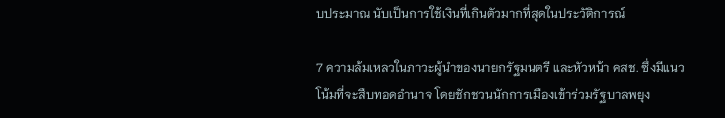บประมาณ นับเป็นการใช้เงินที่เกินตัวมากที่สุดในประวัติการณ์

7 ความล้มเหลวในภาวะผู้นำของนายกรัฐมนตรี และหัวหน้า คสช. ซึ่งมีแนวโน้มที่จะสืบทอดอำนาจ โดยชักชวนนักการเมืองเข้าร่วมรัฐบาลพยุง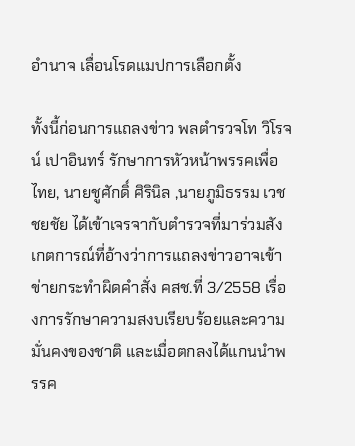อำนาจ เลื่อนโรดแมปการเลือกตั้ง

ทั้งนี้ก่อนการแถลงข่าว พลตำรวจโท วิโรจน์ เปาอินทร์ รักษาการหัวหน้าพรรคเพื่อไทย, นายชูศักดิ์ ศิรินิล ,นายภูมิธรรม เวชชยชัย ได้เข้าเจรจากับตำรวจที่มาร่วมสังเกตการณ์ที่อ้างว่าการแถลงข่าวอาจเข้าข่ายกระทำผิดคำสั่ง คสช.ที่ 3/2558 เรื่องการรักษาความสงบเรียบร้อยและความมั่นคงของชาติ และเมื่อตกลงได้แกนนำพรรค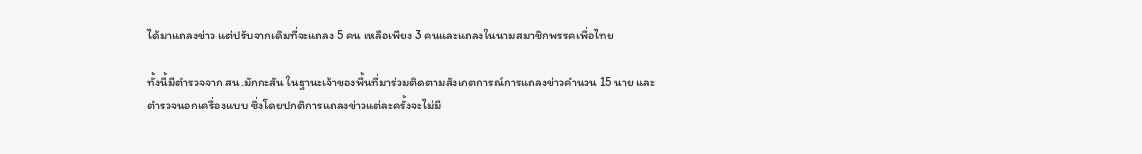ได้มาแถลงข่าว แต่ปรับจากเดิมที่จะแถลง 5 คน เหลือเพียง 3 คนและแถลงในนามสมาชิกพรรคเพื่อไทย

ทั้งนี้มีตำรวจจาก สน.มักกะสัน ในฐานะเจ้าของพื้นที่มาร่วมติดตามสังเกตการณ์การแถลงข่าวคำนวน 15 นาย และตำรวจนอกเครื่องแบบ ซึ่งโดยปกติการแถลงข่าวแต่ละครั้งจะไม่มี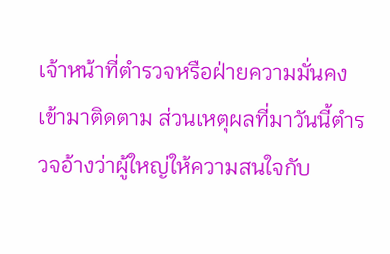เจ้าหน้าที่ตำรวจหรือฝ่ายความมั่นคงเข้ามาติดตาม ส่วนเหตุผลที่มาวันนี้ตำรวจอ้างว่าผู้ใหญ่ให้ความสนใจกับ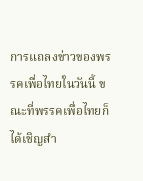การแถลงข่าวของพรรคเพื่อไทยในวันนี้ ขณะที่พรรคเพื่อไทยก็ได้เชิญสำ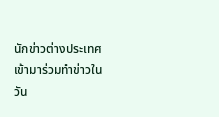นักข่าวต่างประเทศเข้ามาร่วมทำข่าวในวัน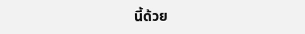นี้ด้วย